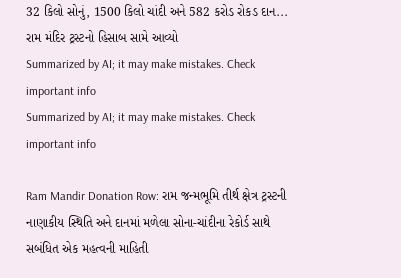32 કિલો સોનું, 1500 કિલો ચાંદી અને 582 કરોડ રોકડ દાન... રામ મંદિર ટ્રસ્ટનો હિસાબ સામે આવ્યો
Summarized by AI; it may make mistakes. Check important info
Summarized by AI; it may make mistakes. Check important info

Ram Mandir Donation Row: રામ જન્મભૂમિ તીર્થ ક્ષેત્ર ટ્રસ્ટની નાણાકીય સ્થિતિ અને દાનમાં મળેલા સોના-ચાંદીના રેકોર્ડ સાથે સબંધિત એક મહત્વની માહિતી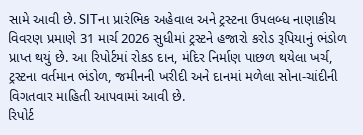સામે આવી છે. SITના પ્રારંભિક અહેવાલ અને ટ્રસ્ટના ઉપલબ્ધ નાણાકીય વિવરણ પ્રમાણે 31 માર્ચ 2026 સુધીમાં ટ્રસ્ટને હજારો કરોડ રૂપિયાનું ભંડોળ પ્રાપ્ત થયું છે. આ રિપોર્ટમાં રોકડ દાન, મંદિર નિર્માણ પાછળ થયેલા ખર્ચ, ટ્રસ્ટના વર્તમાન ભંડોળ, જમીનની ખરીદી અને દાનમાં મળેલા સોના-ચાંદીની વિગતવાર માહિતી આપવામાં આવી છે.
રિપોર્ટ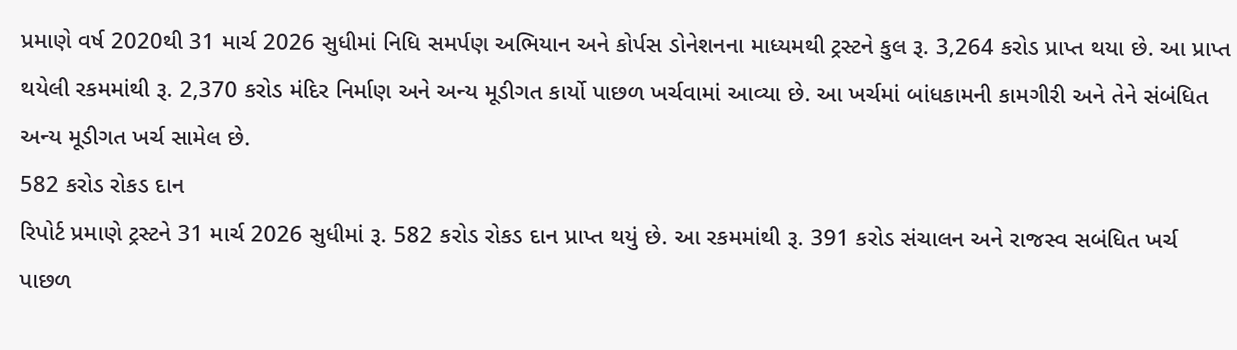પ્રમાણે વર્ષ 2020થી 31 માર્ચ 2026 સુધીમાં નિધિ સમર્પણ અભિયાન અને કોર્પસ ડોનેશનના માધ્યમથી ટ્રસ્ટને કુલ રૂ. 3,264 કરોડ પ્રાપ્ત થયા છે. આ પ્રાપ્ત થયેલી રકમમાંથી રૂ. 2,370 કરોડ મંદિર નિર્માણ અને અન્ય મૂડીગત કાર્યો પાછળ ખર્ચવામાં આવ્યા છે. આ ખર્ચમાં બાંધકામની કામગીરી અને તેને સંબંધિત અન્ય મૂડીગત ખર્ચ સામેલ છે.
582 કરોડ રોકડ દાન
રિપોર્ટ પ્રમાણે ટ્રસ્ટને 31 માર્ચ 2026 સુધીમાં રૂ. 582 કરોડ રોકડ દાન પ્રાપ્ત થયું છે. આ રકમમાંથી રૂ. 391 કરોડ સંચાલન અને રાજસ્વ સબંધિત ખર્ચ પાછળ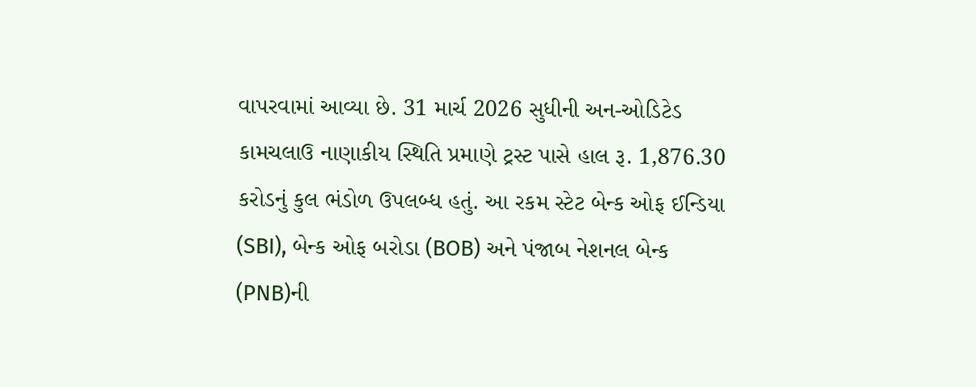વાપરવામાં આવ્યા છે. 31 માર્ચ 2026 સુધીની અન-ઓડિટેડ કામચલાઉ નાણાકીય સ્થિતિ પ્રમાણે ટ્રસ્ટ પાસે હાલ રૂ. 1,876.30 કરોડનું કુલ ભંડોળ ઉપલબ્ધ હતું. આ રકમ સ્ટેટ બેન્ક ઓફ ઈન્ડિયા (SBI), બેન્ક ઓફ બરોડા (BOB) અને પંજાબ નેશનલ બેન્ક (PNB)ની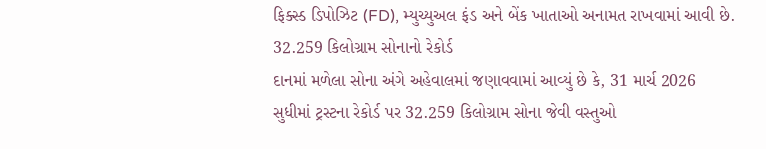ફિક્સ્ડ ડિપોઝિટ (FD), મ્યુચ્યુઅલ ફંડ અને બેંક ખાતાઓ અનામત રાખવામાં આવી છે.
32.259 કિલોગ્રામ સોનાનો રેકોર્ડ
દાનમાં મળેલા સોના અંગે અહેવાલમાં જણાવવામાં આવ્યું છે કે, 31 માર્ચ 2026 સુધીમાં ટ્રસ્ટના રેકોર્ડ પર 32.259 કિલોગ્રામ સોના જેવી વસ્તુઓ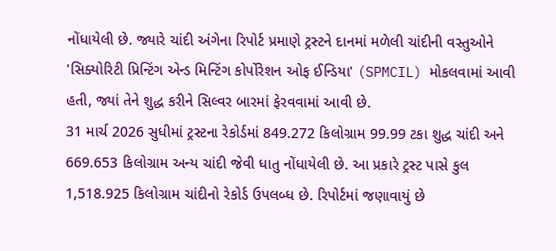નોંધાયેલી છે. જ્યારે ચાંદી અંગેના રિપોર્ટ પ્રમાણે ટ્રસ્ટને દાનમાં મળેલી ચાંદીની વસ્તુઓને 'સિક્યોરિટી પ્રિન્ટિંગ એન્ડ મિન્ટિંગ કોર્પોરેશન ઓફ ઈન્ડિયા' (SPMCIL) મોકલવામાં આવી હતી, જ્યાં તેને શુદ્ધ કરીને સિલ્વર બારમાં ફેરવવામાં આવી છે.
31 માર્ચ 2026 સુધીમાં ટ્રસ્ટના રેકોર્ડમાં 849.272 કિલોગ્રામ 99.99 ટકા શુદ્ધ ચાંદી અને 669.653 કિલોગ્રામ અન્ય ચાંદી જેવી ધાતુ નોંધાયેલી છે. આ પ્રકારે ટ્રસ્ટ પાસે કુલ 1,518.925 કિલોગ્રામ ચાંદીનો રેકોર્ડ ઉપલબ્ધ છે. રિપોર્ટમાં જણાવાયું છે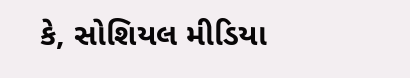કે, સોશિયલ મીડિયા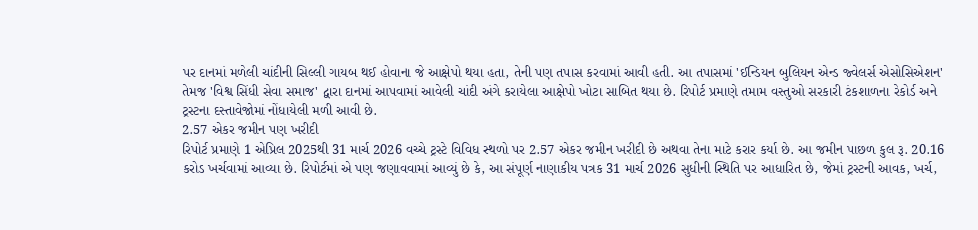પર દાનમાં મળેલી ચાંદીની સિલ્લી ગાયબ થઈ હોવાના જે આક્ષેપો થયા હતા, તેની પણ તપાસ કરવામાં આવી હતી. આ તપાસમાં 'ઈન્ડિયન બુલિયન એન્ડ જ્વેલર્સ એસોસિએશન' તેમજ 'વિશ્વ સિંધી સેવા સમાજ' દ્વારા દાનમાં આપવામાં આવેલી ચાંદી અંગે કરાયેલા આક્ષેપો ખોટા સાબિત થયા છે. રિપોર્ટ પ્રમાણે તમામ વસ્તુઓ સરકારી ટંકશાળના રેકોર્ડ અને ટ્રસ્ટના દસ્તાવેજોમાં નોંધાયેલી મળી આવી છે.
2.57 એકર જમીન પણ ખરીદી
રિપોર્ટ પ્રમાણે 1 એપ્રિલ 2025થી 31 માર્ચ 2026 વચ્ચે ટ્રસ્ટે વિવિધ સ્થળો પર 2.57 એકર જમીન ખરીદી છે અથવા તેના માટે કરાર કર્યા છે. આ જમીન પાછળ કુલ રૂ. 20.16 કરોડ ખર્ચવામાં આવ્યા છે. રિપોર્ટમાં એ પણ જણાવવામાં આવ્યું છે કે, આ સંપૂર્ણ નાણાકીય પત્રક 31 માર્ચ 2026 સુધીની સ્થિતિ પર આધારિત છે, જેમાં ટ્રસ્ટની આવક, ખર્ચ,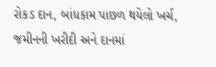રોકડ દાન, બાંધકામ પાછળ થયેલો ખર્ચ, જમીનની ખરીદી અને દાનમાં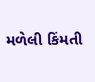મળેલી કિંમતી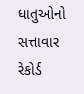ધાતુઓનો સત્તાવાર રેકોર્ડ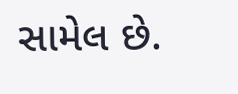સામેલ છે.